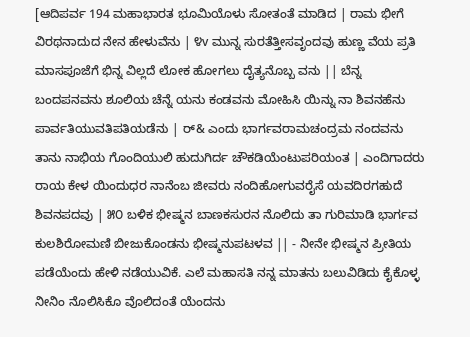[ಆದಿಪರ್ವ 194 ಮಹಾಭಾರತ ಭೂಮಿಯೊಳು ಸೋತಂತೆ ಮಾಡಿದ | ರಾಮ ಭೀಗೆ ವಿರಥನಾದುದ ನೇನ ಹೇಳುವೆನು | ೪v ಮುನ್ನ ಸುರತೆತ್ತೀಸವೃಂದವು ಹುಣ್ಣ ವೆಯ ಪ್ರತಿ ಮಾಸಪೂಜೆಗೆ ಭಿನ್ನ ವಿಲ್ಲದೆ ಲೋಕ ಹೋಗಲು ದೈತ್ಯನೊಬ್ಬ ವನು || ಬೆನ್ನ ಬಂದಪನವನು ಶೂಲಿಯ ಚೆನ್ನೆ ಯನು ಕಂಡವನು ಮೋಹಿಸಿ ಯಿನ್ನು ನಾ ಶಿವನಹೆನು ಪಾರ್ವತಿಯುವತಿಪತಿಯಡೆನು | ರ್& ಎಂದು ಭಾರ್ಗವರಾಮಚಂದ್ರಮ ನಂದವನು ತಾನು ನಾಭಿಯ ಗೊಂದಿಯುಲಿ ಹುದುಗಿರ್ದ ಚೌಕಡಿಯೆಂಟುಪರಿಯಂತ | ಎಂದಿಗಾದರು ರಾಯ ಕೇಳ ಯಿಂದುಧರ ನಾನೆಂಬ ಜೀವರು ನಂದಿಹೋಗುವರೈಸೆ ಯವದಿರಗಹುದೆ ಶಿವನಪದವು | ೫೦ ಬಳಿಕ ಭೀಷ್ಮನ ಬಾಣಕಸುರನ ನೊಲಿದು ತಾ ಗುರಿಮಾಡಿ ಭಾರ್ಗವ ಕುಲಶಿರೋಮಣಿ ಬೀಜುಕೊಂಡನು ಭೀಷ್ಮನುಪಟಳವ || - ನೀನೇ ಭೀಷ್ಮನ ಪ್ರೀತಿಯ ಪಡೆಯೆಂದು ಹೇಳಿ ನಡೆಯುವಿಕೆ. ಎಲೆ ಮಹಾಸತಿ ನನ್ನ ಮಾತನು ಬಲುವಿಡಿದು ಕೈಕೊಳ್ಳ ನೀನಿಂ ನೊಲಿಸಿಕೊ ವೊಲಿದಂತೆ ಯೆಂದನು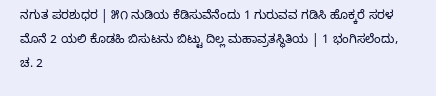ನಗುತ ಪರಶುಧರ | ೫೧ ನುಡಿಯ ಕೆಡಿಸುವೆನೆಂದು 1 ಗುರುವವ ಗಡಿಸಿ ಹೊಕ್ಕರೆ ಸರಳ ಮೊನೆ 2 ಯಲಿ ಕೊಡಹಿ ಬಿಸುಟನು ಬಿಟ್ಟು ದಿಲ್ಲ ಮಹಾವ್ರತಸ್ಥಿತಿಯ | 1 ಭಂಗಿಸಲೆಂದು, ಚ. 2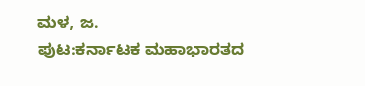ಮಳ, ಜ.
ಪುಟ:ಕರ್ನಾಟಕ ಮಹಾಭಾರತದ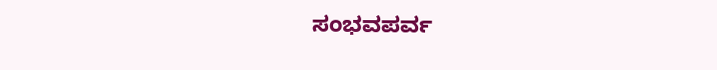ಸಂಭವಪರ್ವ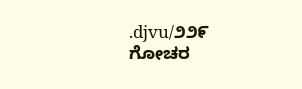.djvu/೨೨೯
ಗೋಚರ